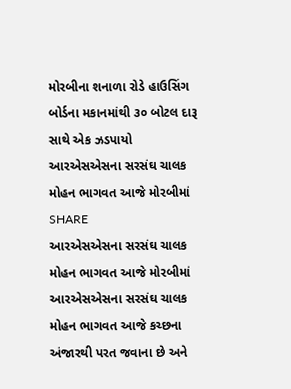મોરબીના શનાળા રોડે હાઉસિંગ બોર્ડના મકાનમાંથી ૩૦ બોટલ દારૂ સાથે એક ઝડપાયો
આરએસએસના સરસંઘ ચાલક મોહન ભાગવત આજે મોરબીમાં
SHARE
આરએસએસના સરસંઘ ચાલક મોહન ભાગવત આજે મોરબીમાં
આરએસએસના સરસંઘ ચાલક મોહન ભાગવત આજે કચ્છના અંજારથી પરત જવાના છે અને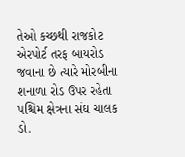તેઓ કચ્છથી રાજકોટ એરપોર્ટ તરફ બાયરોડ જવાના છે ત્યારે મોરબીના શનાળા રોડ ઉપર રહેતા પશ્ચિમ ક્ષેત્રના સંઘ ચાલક ડો.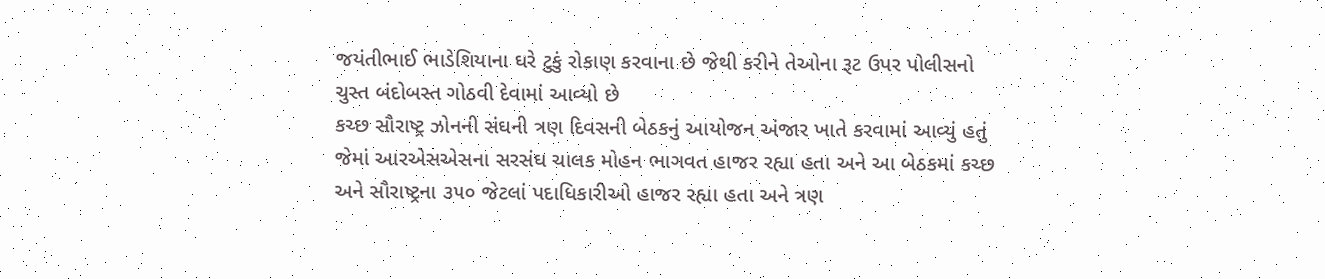જયંતીભાઈ ભાડેશિયાના ઘરે ટુકું રોકાણ કરવાના છે જેથી કરીને તેઓના રૂટ ઉપર પોલીસનો ચુસ્ત બંદોબસ્ત ગોઠવી દેવામાં આવ્યો છે
કચ્છ સૌરાષ્ટ્ર ઝોનની સંઘની ત્રણ દિવસની બેઠકનું આયોજન અંજાર ખાતે કરવામાં આવ્યું હતું જેમાં આરએસએસના સરસંઘ ચાલક મોહન ભાગવત હાજર રહ્યા હતા અને આ બેઠકમાં કચ્છ અને સૌરાષ્ટ્રના ૩૫૦ જેટલાં પદાધિકારીઓ હાજર રહ્યા હતા અને ત્રણ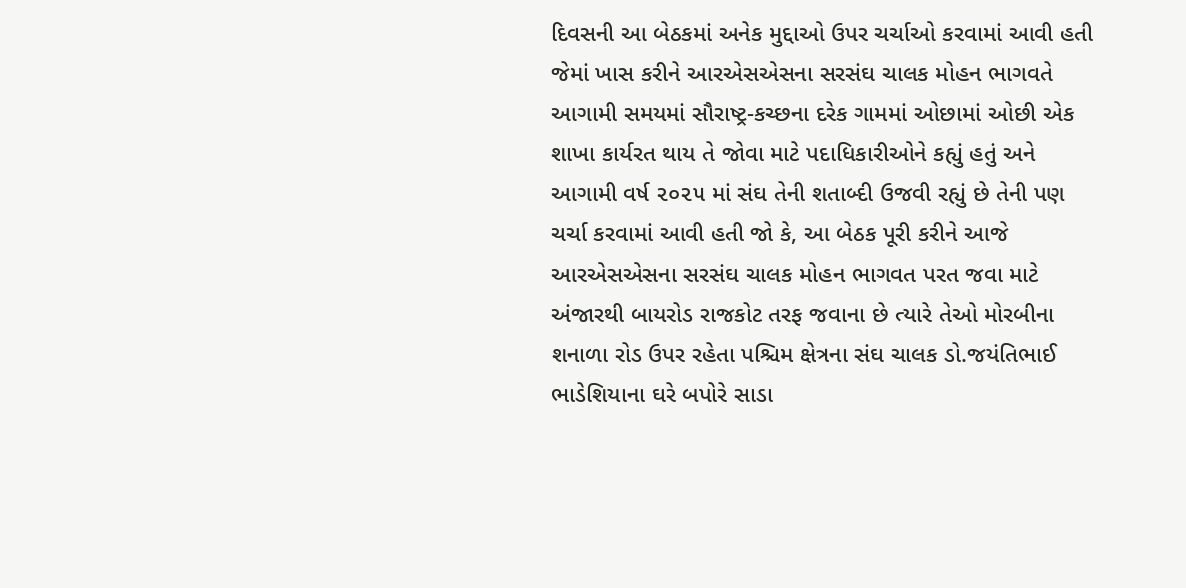દિવસની આ બેઠકમાં અનેક મુદ્દાઓ ઉપર ચર્ચાઓ કરવામાં આવી હતી જેમાં ખાસ કરીને આરએસએસના સરસંઘ ચાલક મોહન ભાગવતે આગામી સમયમાં સૌરાષ્ટ્ર-કચ્છના દરેક ગામમાં ઓછામાં ઓછી એક શાખા કાર્યરત થાય તે જોવા માટે પદાધિકારીઓને કહ્યું હતું અને આગામી વર્ષ ૨૦૨૫ માં સંઘ તેની શતાબ્દી ઉજવી રહ્યું છે તેની પણ ચર્ચા કરવામાં આવી હતી જો કે, આ બેઠક પૂરી કરીને આજે આરએસએસના સરસંઘ ચાલક મોહન ભાગવત પરત જવા માટે અંજારથી બાયરોડ રાજકોટ તરફ જવાના છે ત્યારે તેઓ મોરબીના શનાળા રોડ ઉપર રહેતા પશ્ચિમ ક્ષેત્રના સંઘ ચાલક ડો.જયંતિભાઈ ભાડેશિયાના ઘરે બપોરે સાડા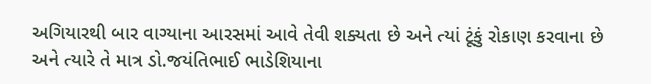અગિયારથી બાર વાગ્યાના આરસમાં આવે તેવી શક્યતા છે અને ત્યાં ટૂંકું રોકાણ કરવાના છે અને ત્યારે તે માત્ર ડો.જયંતિભાઈ ભાડેશિયાના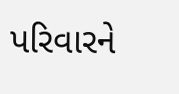પરિવારને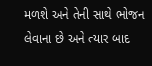મળશે અને તેની સાથે ભોજન લેવાના છે અને ત્યાર બાદ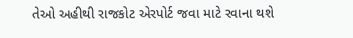તેઓ અહીથી રાજકોટ એરપોર્ટ જવા માટે રવાના થશે